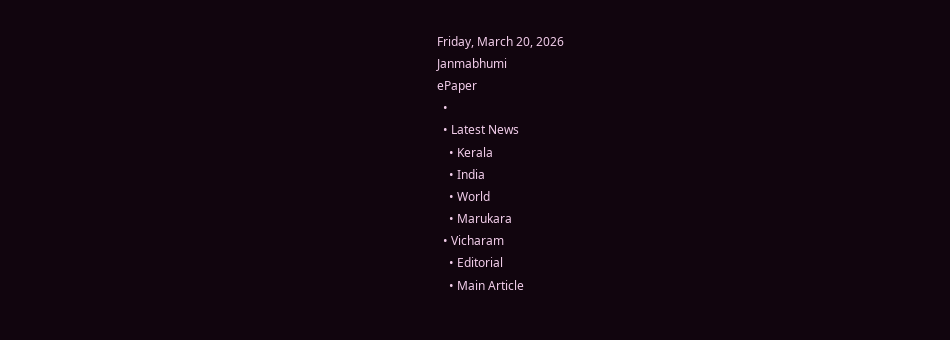Friday, March 20, 2026
Janmabhumi
ePaper
  •
  • Latest News
    • Kerala
    • India
    • World
    • Marukara
  • Vicharam
    • Editorial
    • Main Article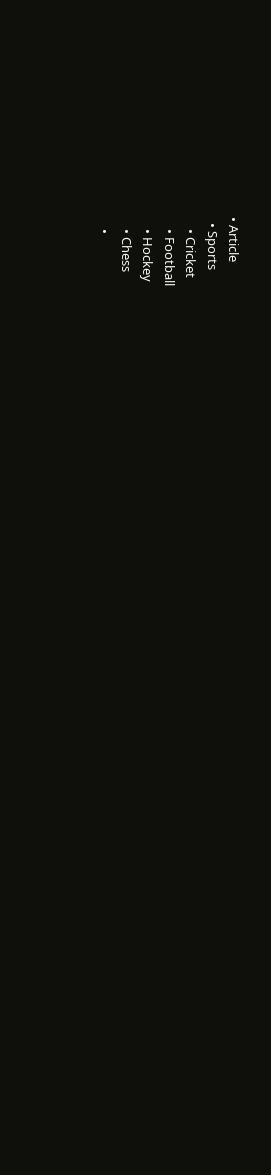• Article
  • Sports
    • Cricket
    • Football
    • Hockey
    • Chess
    •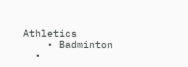Athletics
    • Badminton
  •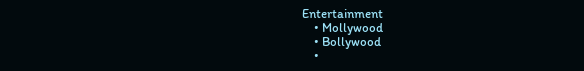Entertainment
    • Mollywood
    • Bollywood
    •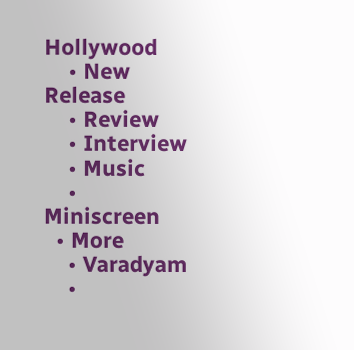Hollywood
    • New Release
    • Review
    • Interview
    • Music
    • Miniscreen
  • More
    • Varadyam
    •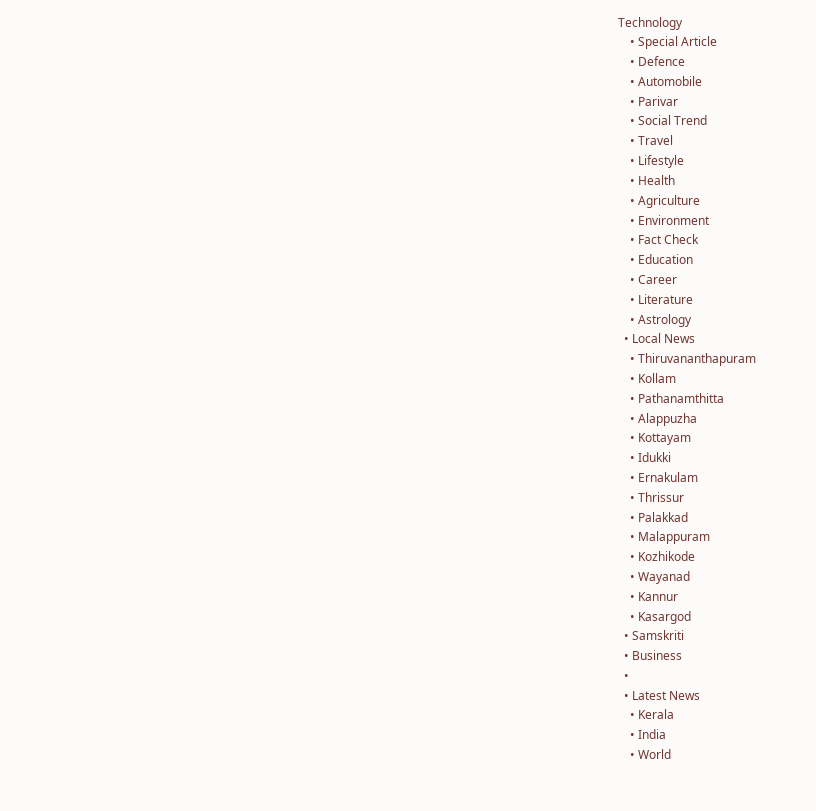Technology
    • Special Article
    • Defence
    • Automobile
    • Parivar
    • Social Trend
    • Travel
    • Lifestyle
    • Health
    • Agriculture
    • Environment
    • Fact Check
    • Education
    • Career
    • Literature
    • Astrology
  • Local News
    • Thiruvananthapuram
    • Kollam
    • Pathanamthitta
    • Alappuzha
    • Kottayam
    • Idukki
    • Ernakulam
    • Thrissur
    • Palakkad
    • Malappuram
    • Kozhikode
    • Wayanad
    • Kannur
    • Kasargod
  • Samskriti
  • Business
  •
  • Latest News
    • Kerala
    • India
    • World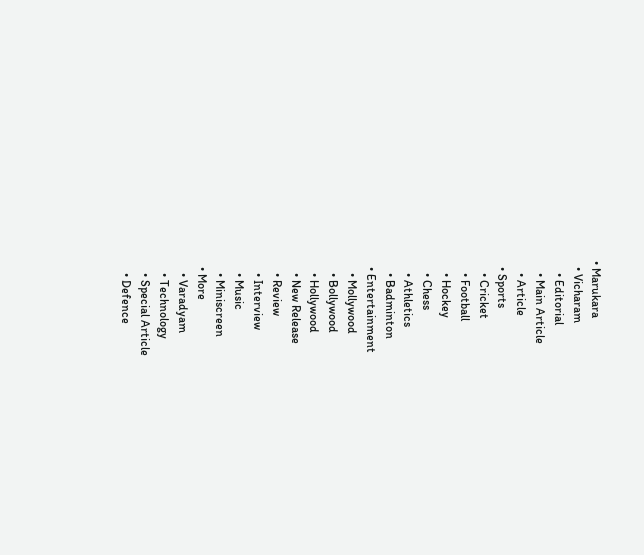• Marukara
  • Vicharam
    • Editorial
    • Main Article
    • Article
  • Sports
    • Cricket
    • Football
    • Hockey
    • Chess
    • Athletics
    • Badminton
  • Entertainment
    • Mollywood
    • Bollywood
    • Hollywood
    • New Release
    • Review
    • Interview
    • Music
    • Miniscreen
  • More
    • Varadyam
    • Technology
    • Special Article
    • Defence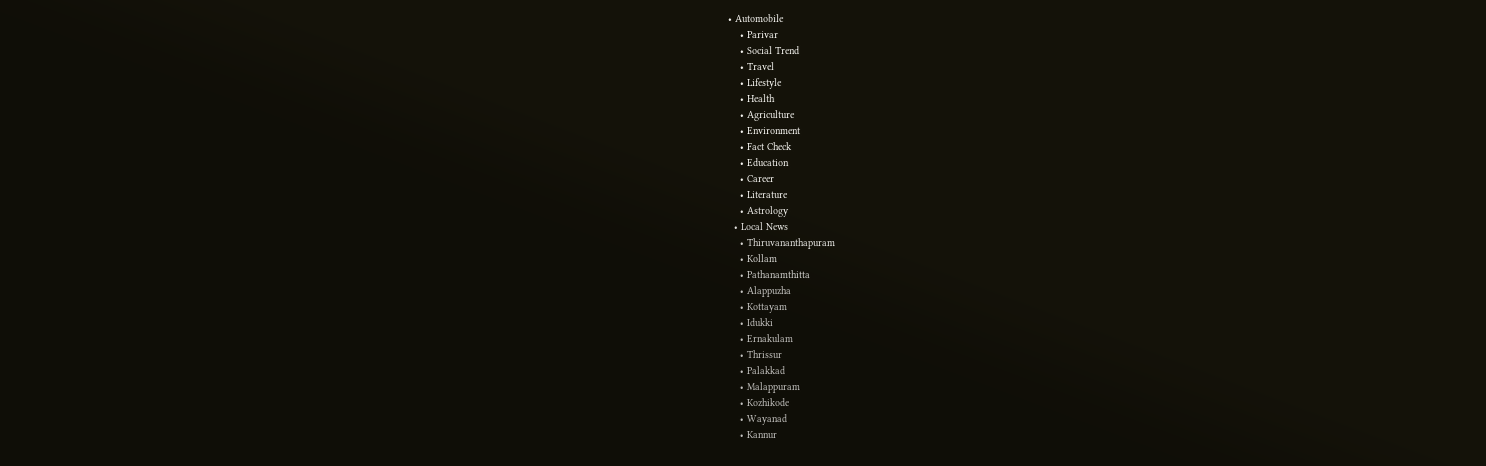• Automobile
    • Parivar
    • Social Trend
    • Travel
    • Lifestyle
    • Health
    • Agriculture
    • Environment
    • Fact Check
    • Education
    • Career
    • Literature
    • Astrology
  • Local News
    • Thiruvananthapuram
    • Kollam
    • Pathanamthitta
    • Alappuzha
    • Kottayam
    • Idukki
    • Ernakulam
    • Thrissur
    • Palakkad
    • Malappuram
    • Kozhikode
    • Wayanad
    • Kannur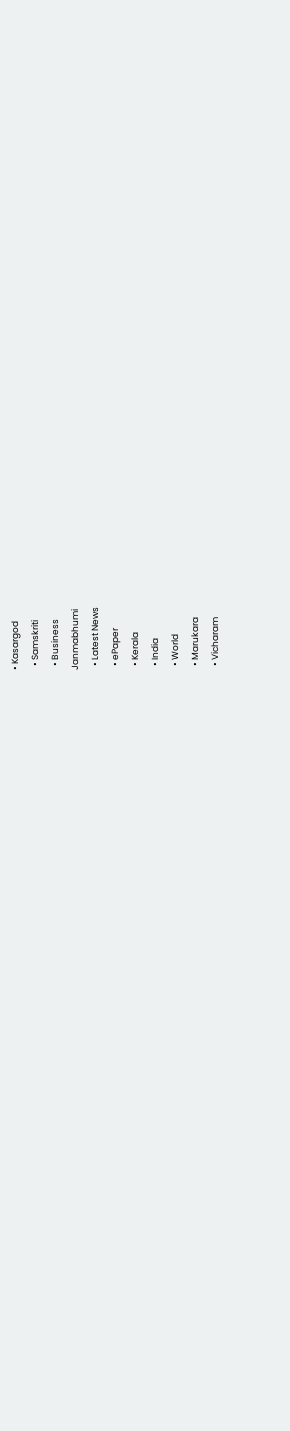• Kasargod
  • Samskriti
  • Business
Janmabhumi
  • Latest News
  • ePaper
  • Kerala
  • India
  • World
  • Marukara
  • Vicharam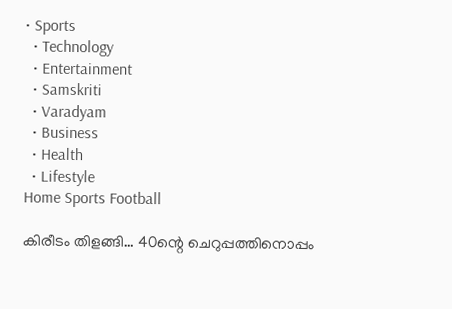• Sports
  • Technology
  • Entertainment
  • Samskriti
  • Varadyam
  • Business
  • Health
  • Lifestyle
Home Sports Football

കിരീടം തിളങ്ങി… 40ന്റെ ചെറുപ്പത്തിനൊപ്പം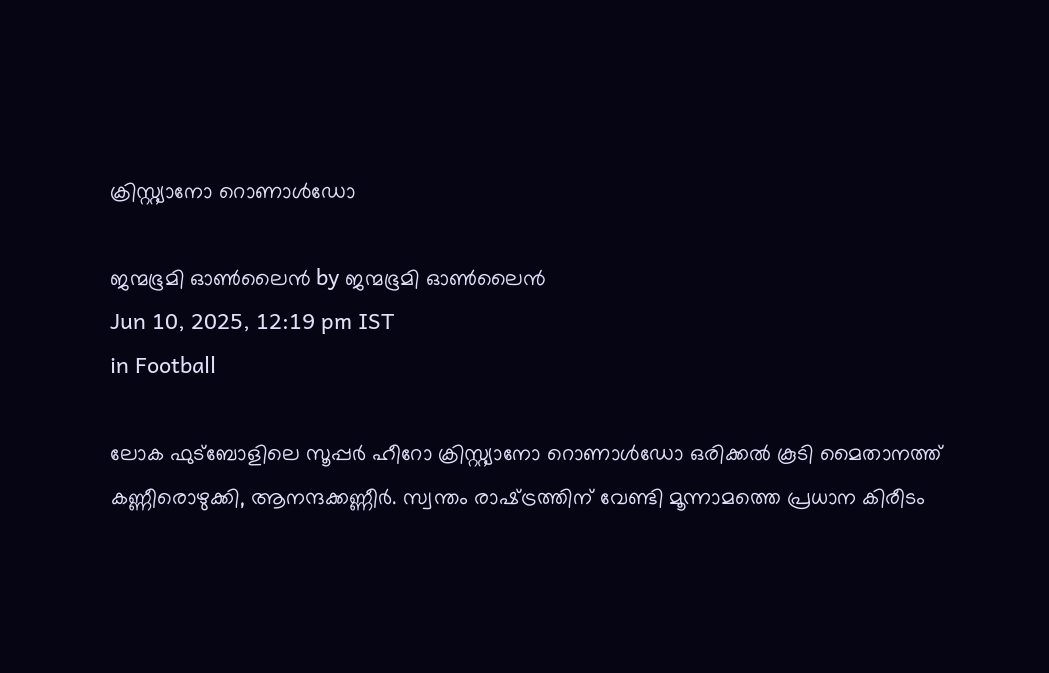ക്രിസ്റ്റ്യാനോ റൊണാള്‍ഡോ

ജന്മഭൂമി ഓണ്‍ലൈന്‍ by ജന്മഭൂമി ഓണ്‍ലൈന്‍
Jun 10, 2025, 12:19 pm IST
in Football

ലോക ഫുട്‌ബോളിലെ സൂപ്പര്‍ ഹീറോ ക്രിസ്റ്റ്യാനോ റൊണാള്‍ഡോ ഒരിക്കല്‍ കൂടി മൈതാനത്ത് കണ്ണീരൊഴുക്കി, ആനന്ദക്കണ്ണീര്‍. സ്വന്തം രാഷ്‌ട്രത്തിന് വേണ്ടി മൂന്നാമത്തെ പ്രധാന കിരീടം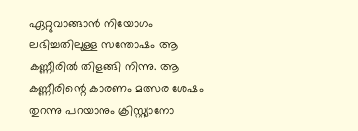ഏറ്റുവാങ്ങാന്‍ നിയോഗം ലഭിച്ചതിലുള്ള സന്തോഷം ആ കണ്ണീരില്‍ തിളങ്ങി നിന്നു. ആ കണ്ണീരിന്റെ കാരണം മത്സര ശേഷം തുറന്നു പറയാനും ക്രിസ്റ്റ്യാനോ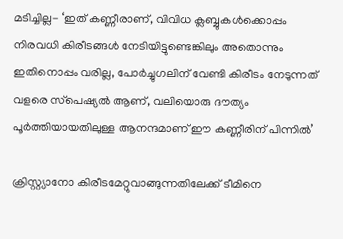മടിച്ചില്ല- ‘ഇത് കണ്ണീരാണ്, വിവിധ ക്ലബ്ബുകള്‍ക്കൊപ്പം നിരവധി കിരീടങ്ങള്‍ നേടിയിട്ടുണ്ടെങ്കിലും അതൊന്നും ഇതിനൊപ്പം വരില്ല, പോര്‍ച്ചുഗലിന് വേണ്ടി കിരീടം നേടുന്നത് വളരെ സ്‌പെഷ്യല്‍ ആണ്, വലിയൊരു ദൗത്യം പൂര്‍ത്തിയായതിലുള്ള ആനന്ദമാണ് ഈ കണ്ണീരിന് പിന്നില്‍’

ക്രിസ്റ്റ്യാനോ കിരീടമേറ്റുവാങ്ങുന്നതിലേക്ക് ടീമിനെ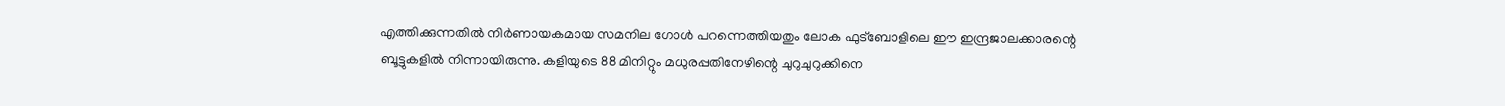എത്തിക്കുന്നതില്‍ നിര്‍ണായകമായ സമനില ഗോള്‍ പറന്നെത്തിയതും ലോക ഫുട്‌ബോളിലെ ഈ ഇന്ദ്രജാലക്കാരന്റെ ബൂട്ടുകളില്‍ നിന്നായിരുന്നു. കളിയുടെ 88 മിനിറ്റും മധുരപ്പതിനേഴിന്റെ ചുറുചുറുക്കിനെ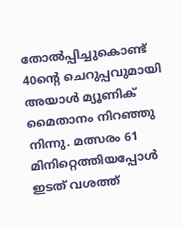തോല്‍പ്പിച്ചുകൊണ്ട് 40ന്റെ ചെറുപ്പവുമായി അയാള്‍ മ്യൂണിക് മൈതാനം നിറഞ്ഞു നിന്നു. മത്സരം 61 മിനിറ്റെത്തിയപ്പോള്‍ ഇടത് വശത്ത്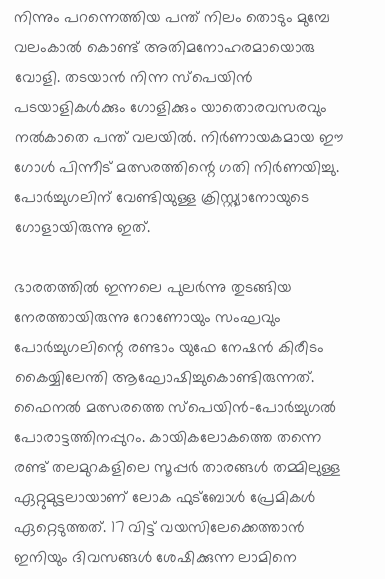നിന്നും പറന്നെത്തിയ പന്ത് നിലം തൊടും മുമ്പേ വലംകാല്‍ കൊണ്ട് അതിമനോഹരമായൊരു വോളി. തടയാന്‍ നിന്ന സ്‌പെയിന്‍ പടയാളികള്‍ക്കും ഗോളിക്കും യാതൊരവസരവും നല്‍കാതെ പന്ത് വലയില്‍. നിര്‍ണായകമായ ഈ ഗോള്‍ പിന്നീട് മത്സരത്തിന്റെ ഗതി നിര്‍ണയിച്ചു. പോര്‍ച്ചുഗലിന് വേണ്ടിയുള്ള ക്രിസ്റ്റ്യാനോയുടെ ഗോളായിരുന്നു ഇത്.

ഭാരതത്തില്‍ ഇന്നലെ പുലര്‍ന്നു തുടങ്ങിയ നേരത്തായിരുന്നു റോണോയും സംഘവും പോര്‍ച്ചുഗലിന്റെ രണ്ടാം യുഫേ നേഷന്‍ കിരീടം കൈയ്യിലേന്തി ആഘോഷിച്ചുകൊണ്ടിരുന്നത്. ഫൈനല്‍ മത്സരത്തെ സ്‌പെയിന്‍-പോര്‍ച്ചുഗല്‍ പോരാട്ടത്തിനപ്പുറം. കായികലോകത്തെ തന്നെ രണ്ട് തലമുറകളിലെ സൂപ്പര്‍ താരങ്ങള്‍ തമ്മിലുള്ള ഏറ്റുമുട്ടലായാണ് ലോക ഫുട്‌ബോള്‍ പ്രേമികള്‍ ഏറ്റെടുത്തത്. 17 വിട്ട് വയസിലേക്കെത്താന്‍ ഇനിയും ദിവസങ്ങള്‍ ശേഷിക്കുന്ന ലാമിനെ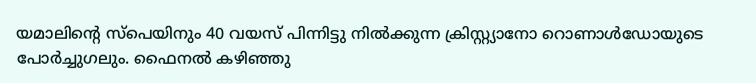യമാലിന്റെ സ്‌പെയിനും 40 വയസ് പിന്നിട്ടു നില്‍ക്കുന്ന ക്രിസ്റ്റ്യാനോ റൊണാള്‍ഡോയുടെ പോര്‍ച്ചുഗലും. ഫൈനല്‍ കഴിഞ്ഞു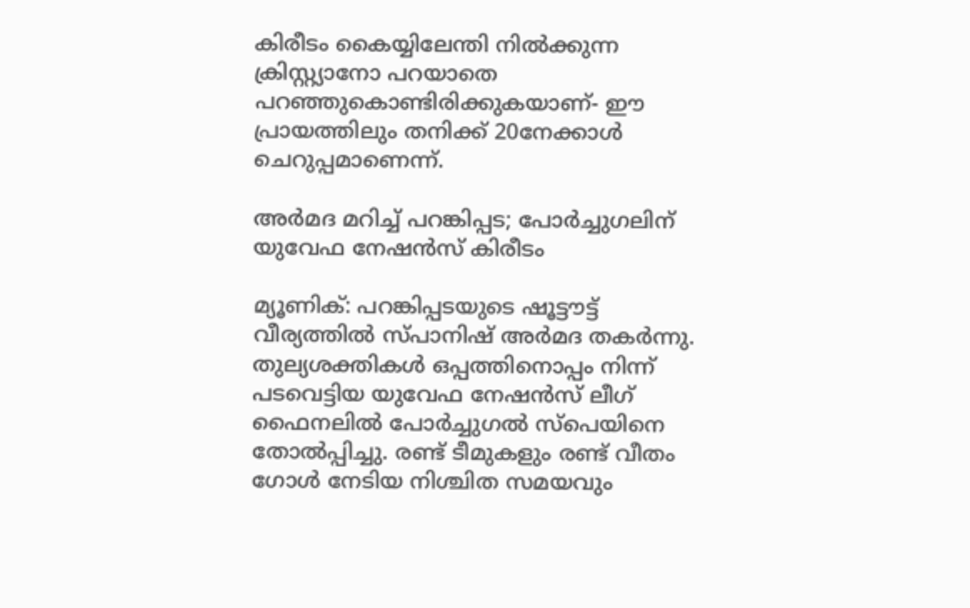കിരീടം കൈയ്യിലേന്തി നില്‍ക്കുന്ന ക്രിസ്റ്റ്യാനോ പറയാതെ പറഞ്ഞുകൊണ്ടിരിക്കുകയാണ്- ഈ പ്രായത്തിലും തനിക്ക് 20നേക്കാള്‍ ചെറുപ്പമാണെന്ന്.

അര്‍മദ മറിച്ച് പറങ്കിപ്പട; പോര്‍ച്ചുഗലിന് യുവേഫ നേഷന്‍സ് കിരീടം

മ്യൂണിക്: പറങ്കിപ്പടയുടെ ഷൂട്ടൗട്ട് വീര്യത്തില്‍ സ്പാനിഷ് അര്‍മദ തകര്‍ന്നു. തുല്യശക്തികള്‍ ഒപ്പത്തിനൊപ്പം നിന്ന് പടവെട്ടിയ യുവേഫ നേഷന്‍സ് ലീഗ് ഫൈനലില്‍ പോര്‍ച്ചുഗല്‍ സ്‌പെയിനെ തോല്‍പ്പിച്ചു. രണ്ട് ടീമുകളും രണ്ട് വീതം ഗോള്‍ നേടിയ നിശ്ചിത സമയവും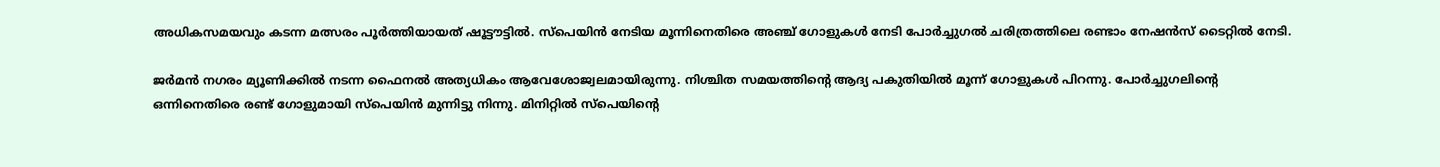അധികസമയവും കടന്ന മത്സരം പൂര്‍ത്തിയായത് ഷൂട്ടൗട്ടില്‍. സ്‌പെയിന്‍ നേടിയ മൂന്നിനെതിരെ അഞ്ച് ഗോളുകള്‍ നേടി പോര്‍ച്ചുഗല്‍ ചരിത്രത്തിലെ രണ്ടാം നേഷന്‍സ് ടൈറ്റില്‍ നേടി.

ജര്‍മന്‍ നഗരം മ്യൂണിക്കില്‍ നടന്ന ഫൈനല്‍ അത്യധികം ആവേശോജ്വലമായിരുന്നു. നിശ്ചിത സമയത്തിന്റെ ആദ്യ പകുതിയില്‍ മൂന്ന് ഗോളുകള്‍ പിറന്നു. പോര്‍ച്ചുഗലിന്റെ ഒന്നിനെതിരെ രണ്ട് ഗോളുമായി സ്‌പെയിന്‍ മുന്നിട്ടു നിന്നു. മിനിറ്റില്‍ സ്‌പെയിന്റെ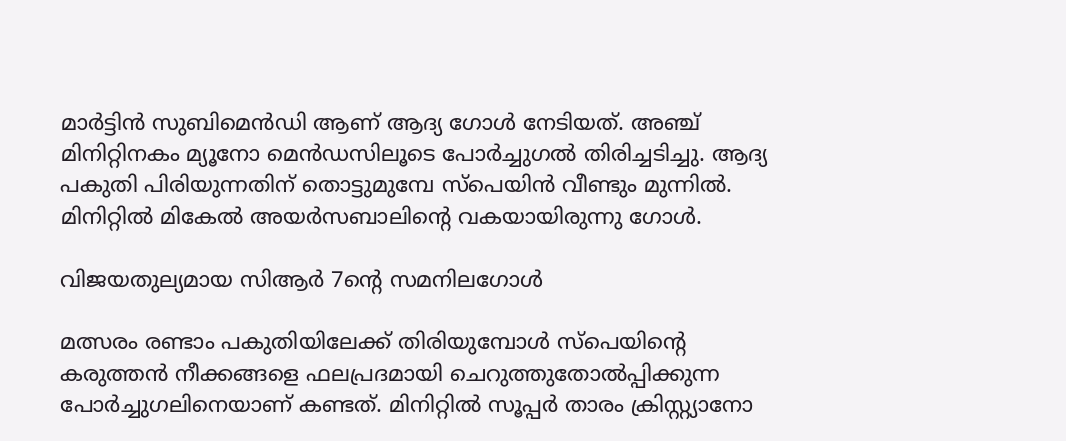മാര്‍ട്ടിന്‍ സുബിമെന്‍ഡി ആണ് ആദ്യ ഗോള്‍ നേടിയത്. അഞ്ച് മിനിറ്റിനകം മ്യൂനോ മെന്‍ഡസിലൂടെ പോര്‍ച്ചുഗല്‍ തിരിച്ചടിച്ചു. ആദ്യ പകുതി പിരിയുന്നതിന് തൊട്ടുമുമ്പേ സ്‌പെയിന്‍ വീണ്ടും മുന്നില്‍. മിനിറ്റില്‍ മികേല്‍ അയര്‍സബാലിന്റെ വകയായിരുന്നു ഗോള്‍.

വിജയതുല്യമായ സിആര്‍ 7ന്റെ സമനിലഗോള്‍

മത്സരം രണ്ടാം പകുതിയിലേക്ക് തിരിയുമ്പോള്‍ സ്‌പെയിന്റെ കരുത്തന്‍ നീക്കങ്ങളെ ഫലപ്രദമായി ചെറുത്തുതോല്‍പ്പിക്കുന്ന പോര്‍ച്ചുഗലിനെയാണ് കണ്ടത്. മിനിറ്റില്‍ സൂപ്പര്‍ താരം ക്രിസ്റ്റ്യാനോ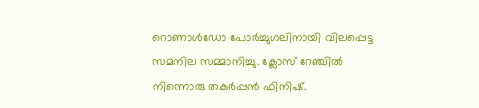റൊണാള്‍ഡോ പോര്‍ച്ചുഗലിനായി വിലപ്പെട്ട സമനില സമ്മാനിച്ചു. ക്ലോസ് റേഞ്ചില്‍ നിന്നൊരു തകര്‍പ്പന്‍ ഫിനിഷ്.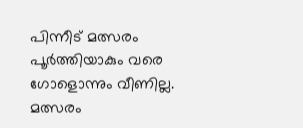പിന്നീട് മത്സരം പൂര്‍ത്തിയാകും വരെ ഗോളൊന്നും വീണില്ല. മത്സരം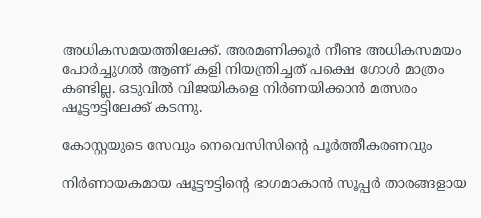അധികസമയത്തിലേക്ക്. അരമണിക്കൂര്‍ നീണ്ട അധികസമയം പോര്‍ച്ചുഗല്‍ ആണ് കളി നിയന്ത്രിച്ചത് പക്ഷെ ഗോള്‍ മാത്രം കണ്ടില്ല. ഒടുവില്‍ വിജയികളെ നിര്‍ണയിക്കാന്‍ മത്സരം ഷൂട്ടൗട്ടിലേക്ക് കടന്നു.

കോസ്റ്റയുടെ സേവും നെവെസിസിന്റെ പൂര്‍ത്തീകരണവും

നിര്‍ണായകമായ ഷൂട്ടൗട്ടിന്റെ ഭാഗമാകാന്‍ സൂപ്പര്‍ താരങ്ങളായ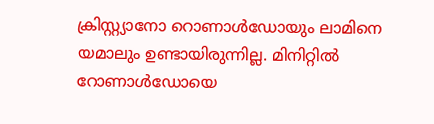ക്രിസ്റ്റ്യാനോ റൊണാള്‍ഡോയും ലാമിനെ യമാലും ഉണ്ടായിരുന്നില്ല. മിനിറ്റില്‍ റോണാള്‍ഡോയെ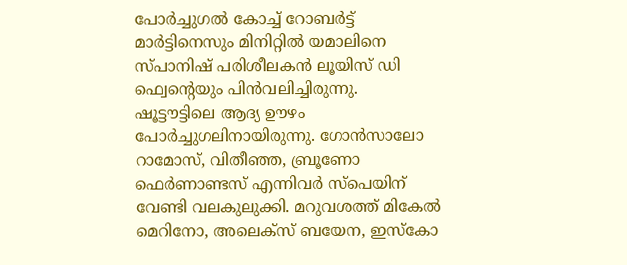പോര്‍ച്ചുഗല്‍ കോച്ച് റോബര്‍ട്ട് മാര്‍ട്ടിനെസും മിനിറ്റില്‍ യമാലിനെ സ്പാനിഷ് പരിശീലകന്‍ ലൂയിസ് ഡി ഫ്വെന്റെയും പിന്‍വലിച്ചിരുന്നു. ഷൂട്ടൗട്ടിലെ ആദ്യ ഊഴം പോര്‍ച്ചുഗലിനായിരുന്നു. ഗോന്‍സാലോ റാമോസ്, വിതീഞ്ഞ, ബ്രൂണോ ഫെര്‍ണാണ്ടസ് എന്നിവര്‍ സ്‌പെയിന് വേണ്ടി വലകുലുക്കി. മറുവശത്ത് മികേല്‍ മെറിനോ, അലെക്‌സ് ബയേന, ഇസ്‌കോ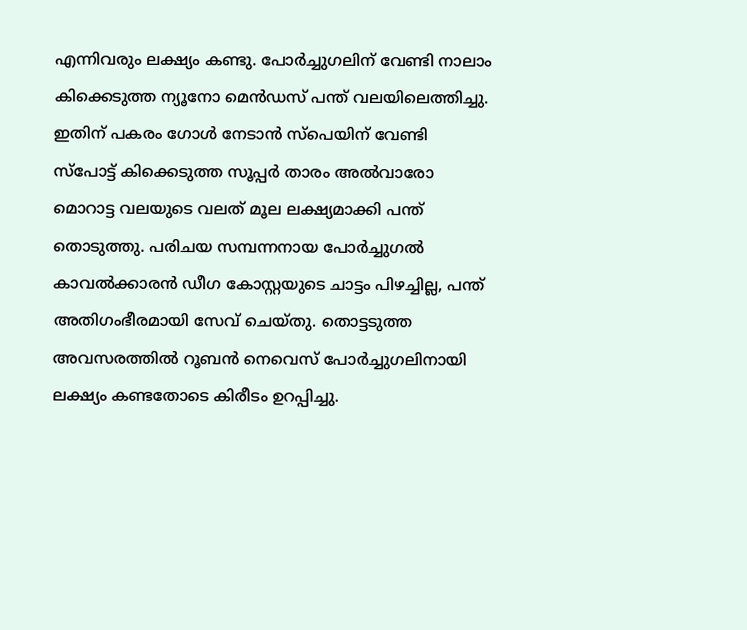എന്നിവരും ലക്ഷ്യം കണ്ടു. പോര്‍ച്ചുഗലിന് വേണ്ടി നാലാം കിക്കെടുത്ത ന്യൂനോ മെന്‍ഡസ് പന്ത് വലയിലെത്തിച്ചു. ഇതിന് പകരം ഗോള്‍ നേടാന്‍ സ്‌പെയിന് വേണ്ടി സ്‌പോട്ട് കിക്കെടുത്ത സൂപ്പര്‍ താരം അല്‍വാരോ മൊറാട്ട വലയുടെ വലത് മൂല ലക്ഷ്യമാക്കി പന്ത് തൊടുത്തു. പരിചയ സമ്പന്നനായ പോര്‍ച്ചുഗല്‍ കാവല്‍ക്കാരന്‍ ഡീഗ കോസ്റ്റയുടെ ചാട്ടം പിഴച്ചില്ല, പന്ത് അതിഗംഭീരമായി സേവ് ചെയ്തു. തൊട്ടടുത്ത അവസരത്തില്‍ റൂബന്‍ നെവെസ് പോര്‍ച്ചുഗലിനായി ലക്ഷ്യം കണ്ടതോടെ കിരീടം ഉറപ്പിച്ചു.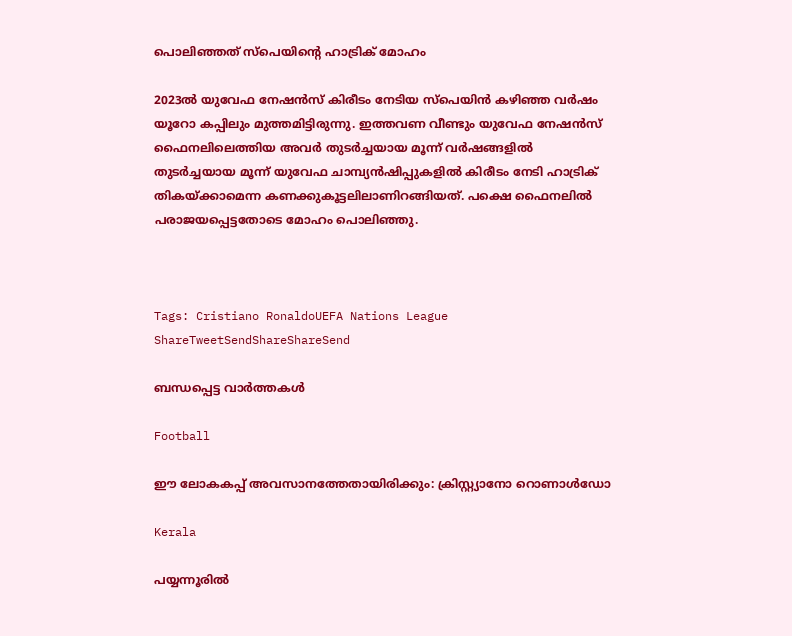പൊലിഞ്ഞത് സ്‌പെയിന്റെ ഹാട്രിക് മോഹം

2023ല്‍ യുവേഫ നേഷന്‍സ് കിരീടം നേടിയ സ്‌പെയിന്‍ കഴിഞ്ഞ വര്‍ഷം യൂറോ കപ്പിലും മുത്തമിട്ടിരുന്നു. ഇത്തവണ വീണ്ടും യുവേഫ നേഷന്‍സ് ഫൈനലിലെത്തിയ അവര്‍ തുടര്‍ച്ചയായ മൂന്ന് വര്‍ഷങ്ങളില്‍ തുടര്‍ച്ചയായ മൂന്ന് യുവേഫ ചാമ്പ്യന്‍ഷിപ്പുകളില്‍ കിരീടം നേടി ഹാട്രിക് തികയ്‌ക്കാമെന്ന കണക്കുകൂട്ടലിലാണിറങ്ങിയത്. പക്ഷെ ഫൈനലില്‍ പരാജയപ്പെട്ടതോടെ മോഹം പൊലിഞ്ഞു.



Tags: Cristiano RonaldoUEFA Nations League
ShareTweetSendShareShareSend

ബന്ധപ്പെട്ട വാര്‍ത്തകള്‍

Football

ഈ ലോകകപ്പ് അവസാനത്തേതായിരിക്കും: ക്രിസ്റ്റ്യാനോ റൊണാൾഡോ

Kerala

പയ്യന്നൂരിൽ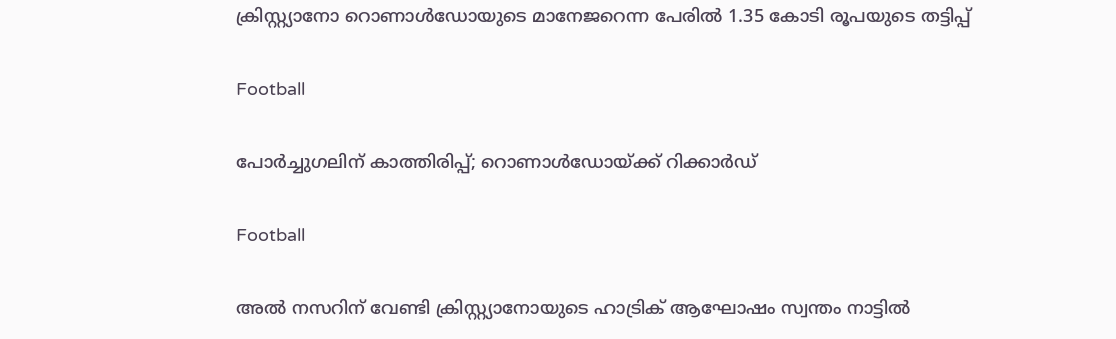ക്രിസ്റ്റ്യാനോ റൊണാള്‍ഡോയുടെ മാനേജറെന്ന പേരിൽ 1.35 കോടി രൂപയുടെ തട്ടിപ്പ്

Football

പോര്‍ച്ചുഗലിന് കാത്തിരിപ്പ്; റൊണാള്‍ഡോയ്‌ക്ക് റിക്കാര്‍ഡ്

Football

അല്‍ നസറിന് വേണ്ടി ക്രിസ്റ്റ്യാനോയുടെ ഹാട്രിക് ആഘോഷം സ്വന്തം നാട്ടില്‍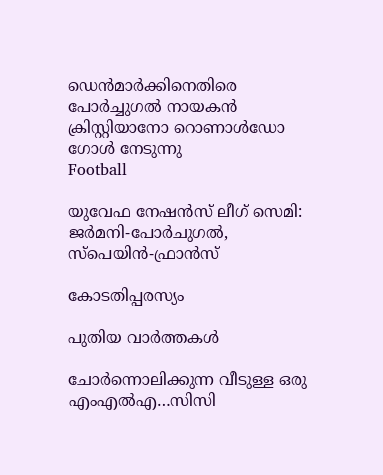ഡെന്‍മാര്‍ക്കിനെതിരെ പോര്‍ച്ചുഗല്‍ നായകന്‍ ക്രിസ്റ്റിയാനോ റൊണാള്‍ഡോ ഗോള്‍ നേടുന്നു
Football

യുവേഫ നേഷന്‍സ് ലീഗ് സെമി: ജര്‍മനി-പോര്‍ചുഗല്‍, സ്‌പെയിന്‍-ഫ്രാന്‍സ്

കോടതിപ്പരസ്യം

പുതിയ വാര്‍ത്തകള്‍

ചോര്‍ന്നൊലിക്കുന്ന വീടുള്ള ഒരു എംഎല്‍എ…സിസി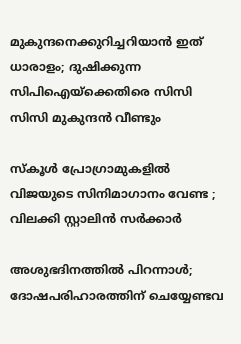മുകുന്ദനെക്കുറിച്ചറിയാന്‍ ഇത് ധാരാളം; ദുഷിക്കുന്ന സിപിഐയ്‌ക്കെതിരെ സിസി സിസി മുകുന്ദന്‍ വീണ്ടും

സ്കൂൾ പ്രോഗ്രാമുകളിൽ വിജയുടെ സിനിമാഗാനം വേണ്ട ; വിലക്കി സ്റ്റാലിൻ സർക്കാർ

അശുഭദിനത്തിൽ പിറന്നാൾ; ദോഷപരിഹാരത്തിന് ചെയ്യേണ്ടവ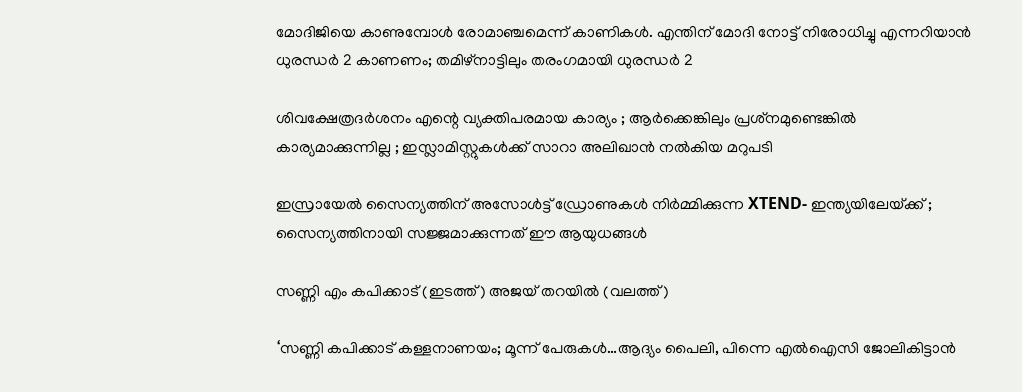മോദിജിയെ കാണുമ്പോള്‍ രോമാഞ്ചമെന്ന് കാണികള്‍. എന്തിന് മോദി നോട്ട് നിരോധിച്ചു എന്നറിയാന്‍ ധുരന്ധര്‍ 2 കാണണം; തമിഴ്നാട്ടിലും തരംഗമായി ധുരന്ധര്‍ 2

ശിവക്ഷേത്രദർശനം എന്റെ വ്യക്തിപരമായ കാര്യം ; ആർക്കെങ്കിലും പ്രശ്‌നമുണ്ടെങ്കിൽ കാര്യമാക്കുന്നില്ല ; ഇസ്ലാമിസ്റ്റുകൾക്ക് സാറാ അലിഖാൻ നൽകിയ മറുപടി

ഇസ്രായേൽ സൈന്യത്തിന് അസോൾട്ട് ഡ്രോണുകൾ നിർമ്മിക്കുന്ന XTEND- ഇന്ത്യയിലേയ്‌ക്ക് ; സൈന്യത്തിനായി സജ്ജമാക്കുന്നത് ഈ ആയുധങ്ങൾ

സണ്ണി എം കപിക്കാട് (ഇടത്ത്) അജയ് തറയില്‍ (വലത്ത്)

‘സണ്ണി കപിക്കാട് കള്ളനാണയം; മൂന്ന് പേരുകള്‍…ആദ്യം പൈലി, പിന്നെ എല്‍ഐസി ജോലികിട്ടാന്‍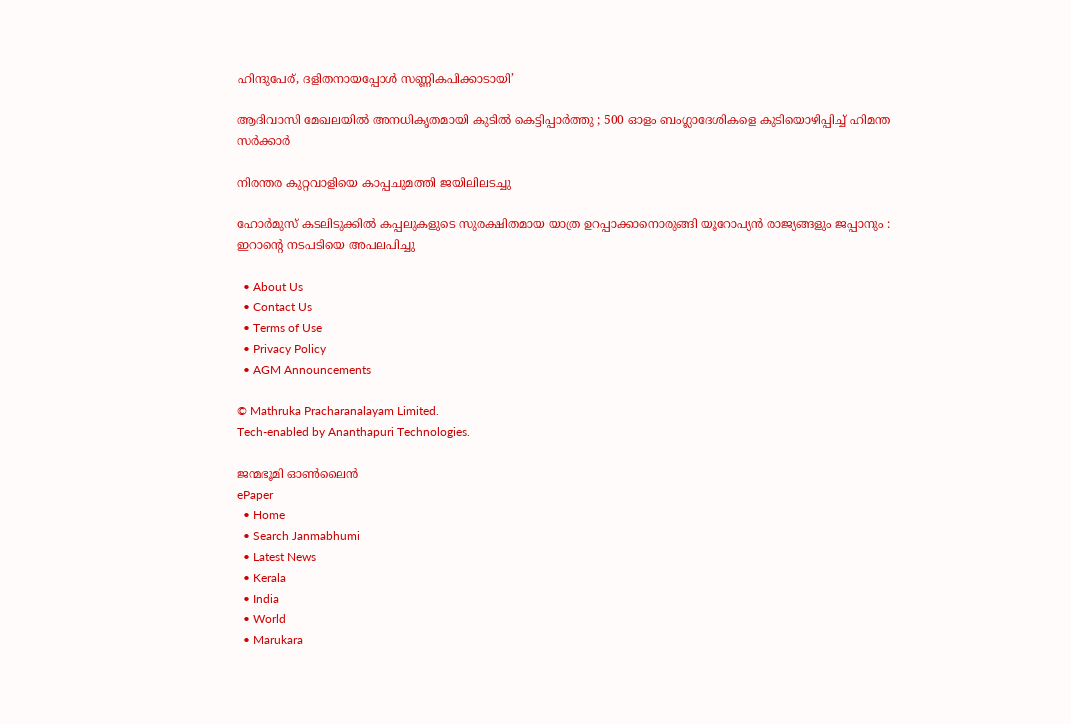ഹിന്ദുപേര്, ദളിതനായപ്പോള്‍ സണ്ണികപിക്കാടായി’

ആദിവാസി മേഖലയിൽ അനധികൃതമായി കുടിൽ കെട്ടിപ്പാർത്തു ; 500 ഓളം ബംഗ്ലാദേശികളെ കുടിയൊഴിപ്പിച്ച് ഹിമന്ത സർക്കാർ

നിരന്തര കുറ്റവാളിയെ കാപ്പചുമത്തി ജയിലിലടച്ചു

ഹോർമുസ് കടലിടുക്കിൽ കപ്പലുകളുടെ സുരക്ഷിതമായ യാത്ര ഉറപ്പാക്കാനൊരുങ്ങി യൂറോപ്യൻ രാജ്യങ്ങളും ജപ്പാനും : ഇറാന്റെ നടപടിയെ അപലപിച്ചു

  • About Us
  • Contact Us
  • Terms of Use
  • Privacy Policy
  • AGM Announcements

© Mathruka Pracharanalayam Limited.
Tech-enabled by Ananthapuri Technologies.

ജന്മഭൂമി ഓണ്‍ലൈന്‍
ePaper
  • Home
  • Search Janmabhumi
  • Latest News
  • Kerala
  • India
  • World
  • Marukara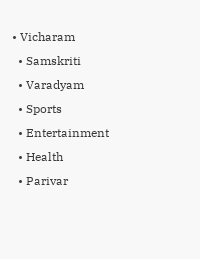• Vicharam
  • Samskriti
  • Varadyam
  • Sports
  • Entertainment
  • Health
  • Parivar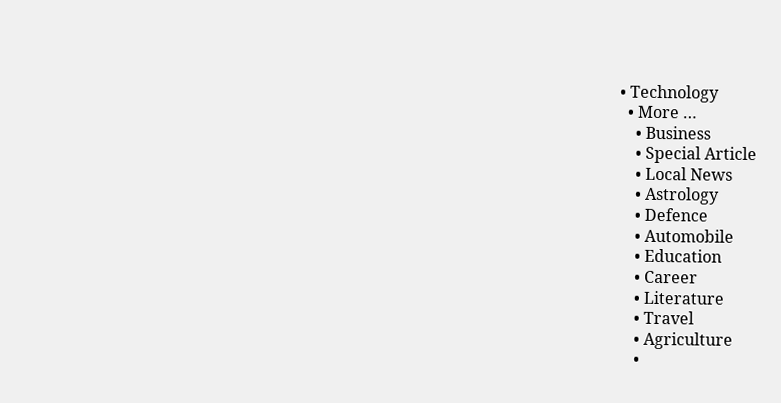• Technology
  • More …
    • Business
    • Special Article
    • Local News
    • Astrology
    • Defence
    • Automobile
    • Education
    • Career
    • Literature
    • Travel
    • Agriculture
    •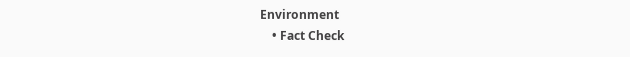Environment
    • Fact Check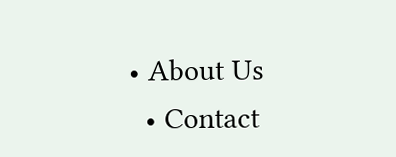• About Us
  • Contact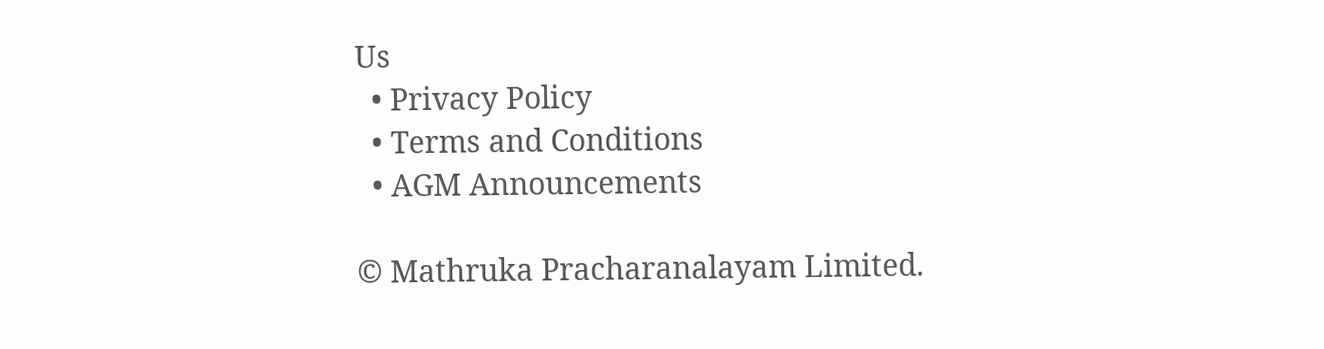Us
  • Privacy Policy
  • Terms and Conditions
  • AGM Announcements

© Mathruka Pracharanalayam Limited.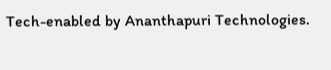Tech-enabled by Ananthapuri Technologies.